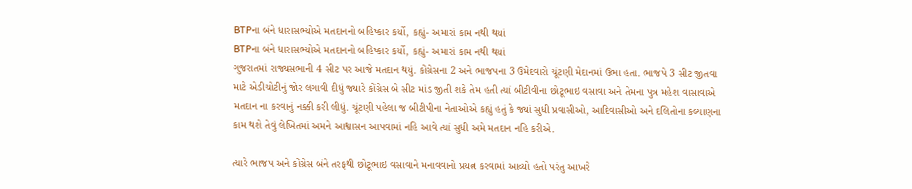BTPના બંને ધારાસભ્યોએ મતદાનનો બહિષ્કાર કર્યો, કહ્યું- અમારાં કામ નથી થયાં
BTPના બંને ધારાસભ્યોએ મતદાનનો બહિષ્કાર કર્યો, કહ્યું- અમારાં કામ નથી થયાં
ગુજરાતમાં રાજ્યસભાની 4 સીટ પર આજે મતદાન થયું. કોંગ્રેસના 2 અને ભાજપના 3 ઉમેદવારો ચૂંટણી મેદાનમાં ઉભા હતા. ભાજપે 3 સીટ જીતવા માટે એડીચોટીનું જોર લગાવી દીધું જ્યારે કોંગ્રેસ બે સીટ માંડ જીતી શકે તેમ હતી ત્યાં બીટીવીના છોટૂભાઇ વસાવા અને તેમના પુત્ર મહેશ વાસાવાએ મતદાન ના કરવાનું નક્કી કરી લીધું. ચૂંટણી પહેલા જ બીટીપીના નેતાઓએ કહ્યું હતું કે જ્યાં સુધી પ્રવાસીઓ, આદિવાસીઓ અને દલિતોના કલ્યાણના કામ થશે તેવું લેખિતમાં અમને આશ્વાસન આપવામાં નહિ આવે ત્યાં સુધી અમે મતદાન નહિ કરીએ.

ત્યારે ભાજપ અને કોંગ્રેસ બંને તરફથી છોટૂભાઇ વસાવાને મનાવવાનો પ્રયત્ન કરવામાં આવ્યો હતો પરંતુ આખરે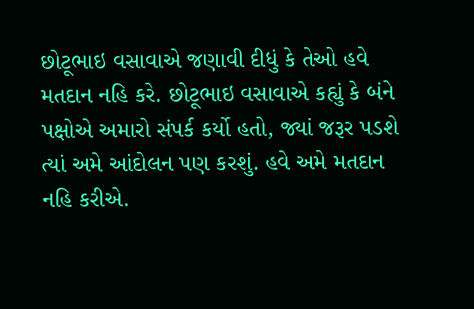છોટૂભાઇ વસાવાએ જણાવી દીધું કે તેઓ હવે મતદાન નહિ કરે. છોટૂભાઇ વસાવાએ કહ્યું કે બંને પક્ષોએ અમારો સંપર્ક કર્યો હતો, જ્યાં જરૂર પડશે ત્યાં અમે આંદોલન પણ કરશું. હવે અમે મતદાન નહિ કરીએ.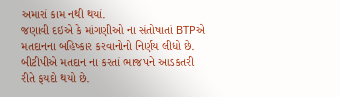અમારાં કામ નથી થયાં.
જણાવી દઇએ કે માંગણીઓ ના સંતોષાતાં BTPએ મતદાનના બહિષ્કાર કરવાનોનો નિર્ણય લીધો છે. બીટીપીએ મતદાન ના કરતાં ભાજપને આડકતરી રીતે ફયદો થયો છે.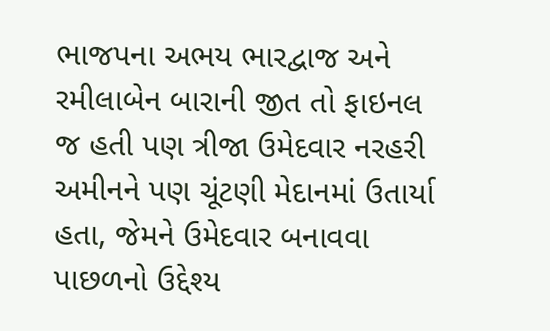ભાજપના અભય ભારદ્વાજ અને રમીલાબેન બારાની જીત તો ફાઇનલ જ હતી પણ ત્રીજા ઉમેદવાર નરહરી અમીનને પણ ચૂંટણી મેદાનમાં ઉતાર્યા હતા, જેમને ઉમેદવાર બનાવવા પાછળનો ઉદ્દેશ્ય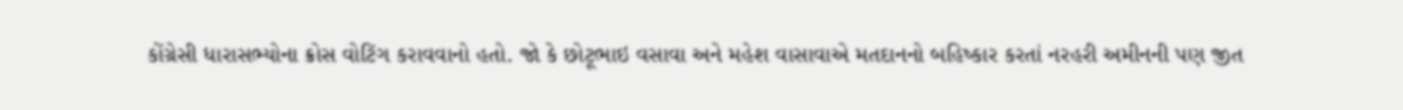કોંગ્રેસી ધારાસભ્યોના ક્રોસ વોટિંગ કરાવવાનો હતો. જો કે છોટૂભાઇ વસાવા અને મહેશ વાસાવાએ મતદાનનો બહિષ્કાર કરતાં નરહરી અમીનની પણ જીત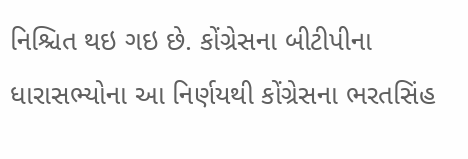નિશ્ચિત થઇ ગઇ છે. કોંગ્રેસના બીટીપીના ધારાસભ્યોના આ નિર્ણયથી કોંગ્રેસના ભરતસિંહ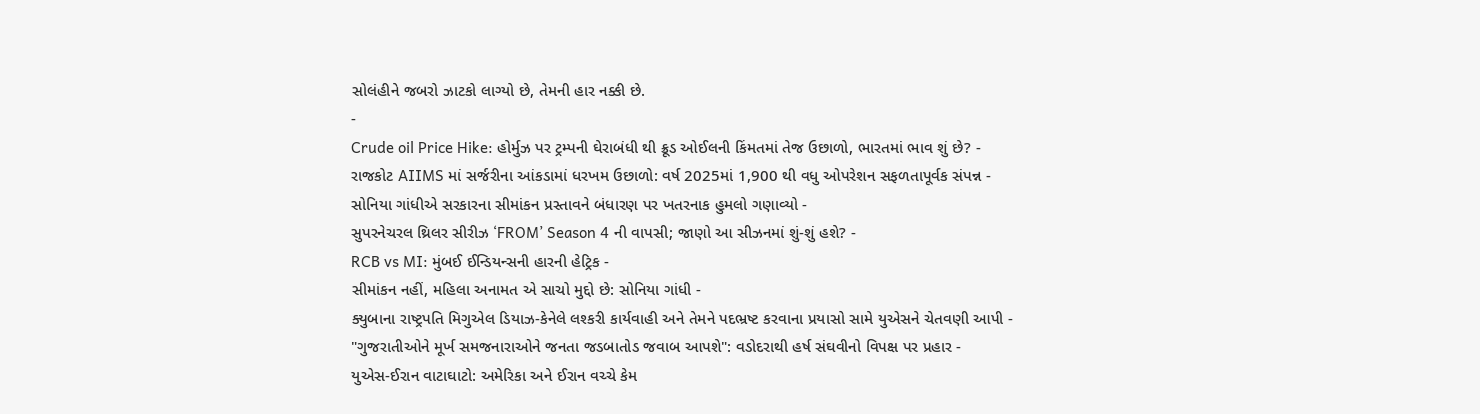સોલંહીને જબરો ઝાટકો લાગ્યો છે, તેમની હાર નક્કી છે.
-
Crude oil Price Hike: હોર્મુઝ પર ટ્રમ્પની ઘેરાબંધી થી ક્રૂડ ઓઈલની કિંમતમાં તેજ ઉછાળો, ભારતમાં ભાવ શું છે? -
રાજકોટ AIIMS માં સર્જરીના આંકડામાં ધરખમ ઉછાળો: વર્ષ 2025માં 1,900 થી વધુ ઓપરેશન સફળતાપૂર્વક સંપન્ન -
સોનિયા ગાંધીએ સરકારના સીમાંકન પ્રસ્તાવને બંધારણ પર ખતરનાક હુમલો ગણાવ્યો -
સુપરનેચરલ થ્રિલર સીરીઝ ‘FROM’ Season 4 ની વાપસી; જાણો આ સીઝનમાં શું-શું હશે? -
RCB vs MI: મુંબઈ ઈન્ડિયન્સની હારની હેટ્રિક -
સીમાંકન નહીં, મહિલા અનામત એ સાચો મુદ્દો છે: સોનિયા ગાંધી -
ક્યુબાના રાષ્ટ્રપતિ મિગુએલ ડિયાઝ-કેનેલે લશ્કરી કાર્યવાહી અને તેમને પદભ્રષ્ટ કરવાના પ્રયાસો સામે યુએસને ચેતવણી આપી -
"ગુજરાતીઓને મૂર્ખ સમજનારાઓને જનતા જડબાતોડ જવાબ આપશે": વડોદરાથી હર્ષ સંઘવીનો વિપક્ષ પર પ્રહાર -
યુએસ-ઈરાન વાટાઘાટો: અમેરિકા અને ઈરાન વચ્ચે કેમ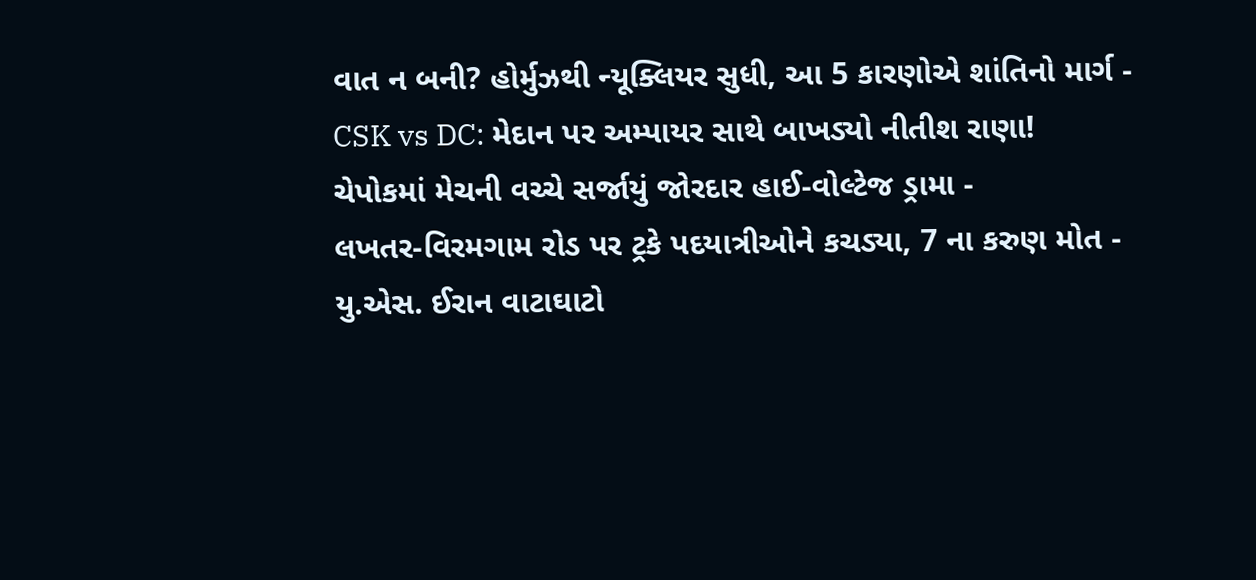વાત ન બની? હોર્મુઝથી ન્યૂક્લિયર સુધી, આ 5 કારણોએ શાંતિનો માર્ગ -
CSK vs DC: મેદાન પર અમ્પાયર સાથે બાખડ્યો નીતીશ રાણા! ચેપોકમાં મેચની વચ્ચે સર્જાયું જોરદાર હાઈ-વોલ્ટેજ ડ્રામા -
લખતર-વિરમગામ રોડ પર ટ્રકે પદયાત્રીઓને કચડ્યા, 7 ના કરુણ મોત -
યુ.એસ. ઈરાન વાટાઘાટો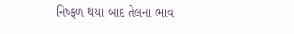નિષ્ફળ થયા બાદ તેલના ભાવ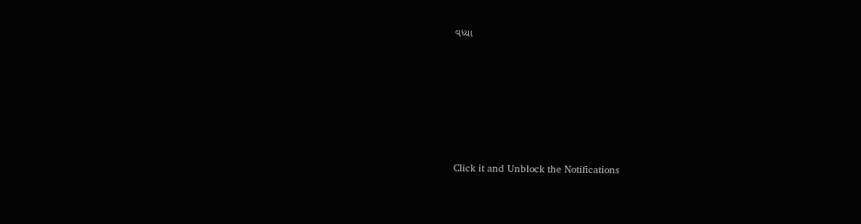વધ્યા








Click it and Unblock the Notifications